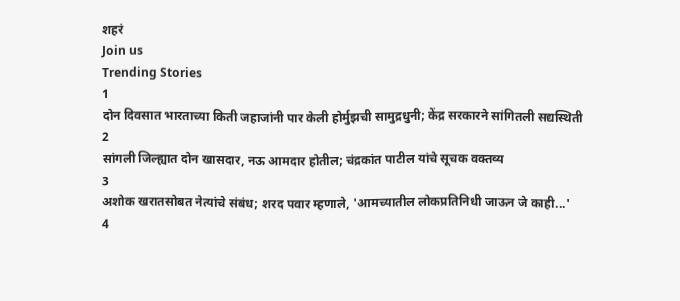शहरं
Join us
Trending Stories
1
दोन दिवसात भारताच्या किती जहाजांनी पार केली होर्मुझची सामुद्रधुनी; केंद्र सरकारने सांगितली सद्यस्थिती
2
सांगली जिल्ह्यात दोन खासदार, नऊ आमदार होतील; चंद्रकांत पाटील यांचे सूचक वक्तव्य
3
अशोक खरातसोबत नेत्यांचे संबंध; शरद पवार म्हणाले, 'आमच्यातील लोकप्रतिनिधी जाऊन जे काही...'
4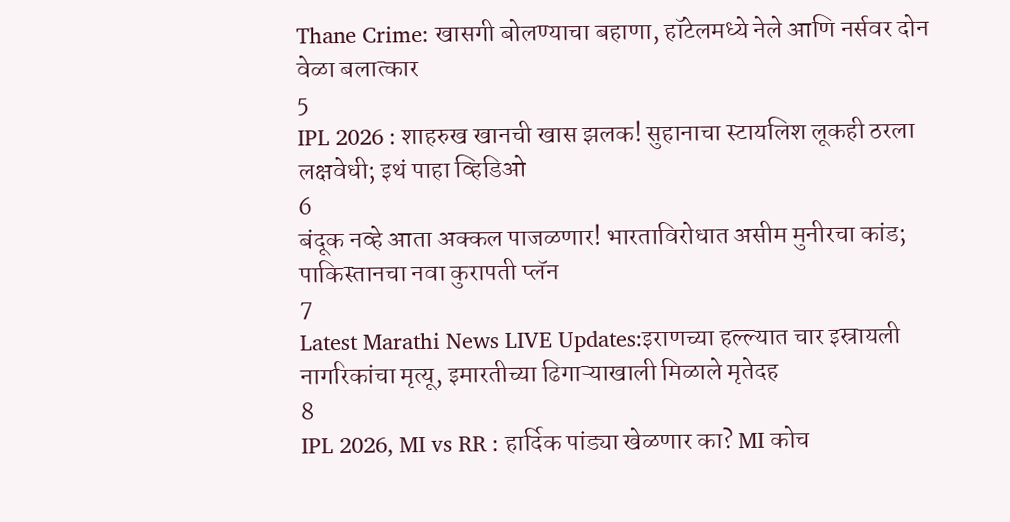Thane Crime: खासगी बोलण्याचा बहाणा, हॉटेलमध्ये नेले आणि नर्सवर दोन वेळा बलात्कार
5
IPL 2026 : शाहरुख खानची खास झलक! सुहानाचा स्टायलिश लूकही ठरला लक्षवेधी; इथं पाहा व्हिडिओ
6
बंदूक नव्हे आता अक्कल पाजळणार! भारताविरोधात असीम मुनीरचा कांड; पाकिस्तानचा नवा कुरापती प्लॅन
7
Latest Marathi News LIVE Updates:इराणच्या हल्ल्यात चार इस्रायली नागरिकांचा मृत्यू, इमारतीच्या ढिगाऱ्याखाली मिळाले मृतेदह
8
IPL 2026, MI vs RR : हार्दिक पांड्या खेळणार का? MI कोच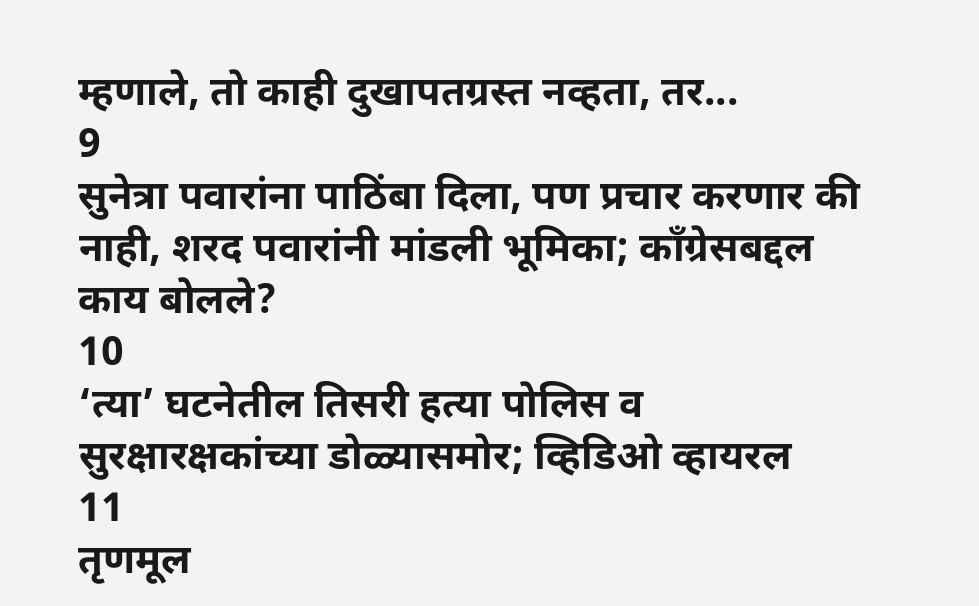म्हणाले, तो काही दुखापतग्रस्त नव्हता, तर...
9
सुनेत्रा पवारांना पाठिंबा दिला, पण प्रचार करणार की नाही, शरद पवारांनी मांडली भूमिका; काँग्रेसबद्दल काय बोलले?
10
‘त्या’ घटनेतील तिसरी हत्या पोलिस व सुरक्षारक्षकांच्या डोळ्यासमोर; व्हिडिओ व्हायरल
11
तृणमूल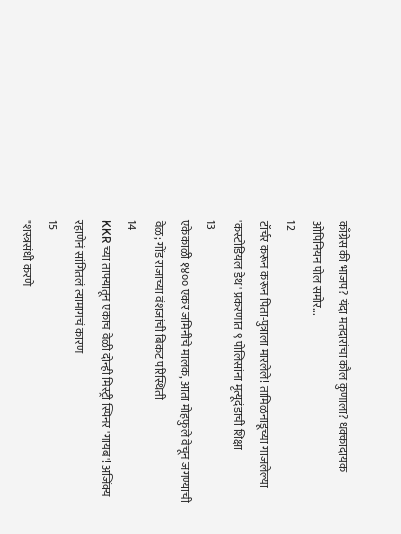काँग्रेस की भाजप? यंदा मतदारांचा कौल कुणाला? धक्कादायक ओपिनियन पोल समोर...
12
टॉर्चर करून करून पिता-पुत्राला मारलेले! तामिळनाडूच्या गाजलेल्या 'कस्टोडियल डेथ' प्रकरणात ९ पोलिसांना मृत्यूदंडाची शिक्षा
13
एकेकाळी १४०० एकर जमिनीचे मालक, आता मोहफुले वेचून जगण्याची वेळ; गोंड राजाच्या वंशजांची बिकट परिस्थिती
14
KKR च्या ताफ्यातून एकाच वेळी दोन्ही मिस्ट्री स्पिनर 'गायब'! अजिंक्य रहाणेनं सांगितलं त्यामागचं कारण
15
"शस्त्रसंधी करणे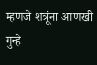म्हणजे शत्रूंना आणखी गुन्हे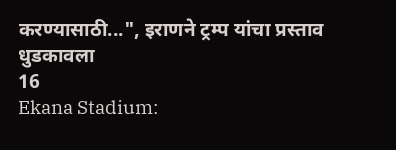करण्यासाठी...", इराणने ट्रम्प यांचा प्रस्ताव धुडकावला
16
Ekana Stadium: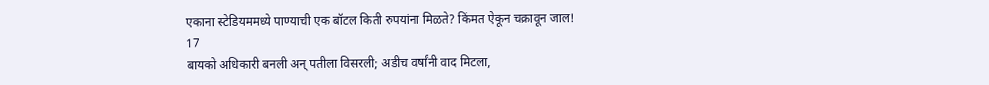एकाना स्टेडियममध्ये पाण्याची एक बॉटल किती रुपयांना मिळते? किंमत ऐकून चक्रावून जाल!
17
बायको अधिकारी बनली अन् पतीला विसरली; अडीच वर्षांनी वाद मिटला,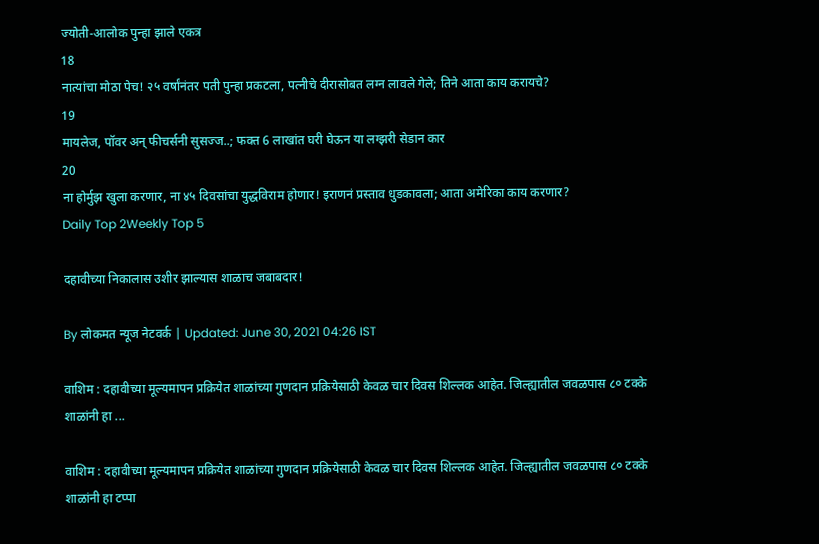ज्योती-आलोक पुन्हा झाले एकत्र
18
नात्यांचा मोठा पेच! २५ वर्षांनंतर पती पुन्हा प्रकटला, पत्नीचे दीरासोबत लग्न लावले गेले; तिने आता काय करायचे?
19
मायलेज, पॉवर अन् फीचर्सनी सुसज्ज..; फक्त 6 लाखांत घरी घेऊन या लग्झरी सेडान कार
20
ना होर्मुझ खुला करणार, ना ४५ दिवसांचा युद्धविराम होणार! इराणनं प्रस्ताव धुडकावला; आता अमेरिका काय करणार?
Daily Top 2Weekly Top 5

दहावीच्या निकालास उशीर झाल्यास शाळाच जबाबदार!

By लोकमत न्यूज नेटवर्क | Updated: June 30, 2021 04:26 IST

वाशिम : दहावीच्या मूल्यमापन प्रक्रियेत शाळांच्या गुणदान प्रक्रियेसाठी केवळ चार दिवस शिल्लक आहेत. जिल्ह्यातील जवळपास ८० टक्के शाळांनी हा ...

वाशिम : दहावीच्या मूल्यमापन प्रक्रियेत शाळांच्या गुणदान प्रक्रियेसाठी केवळ चार दिवस शिल्लक आहेत. जिल्ह्यातील जवळपास ८० टक्के शाळांनी हा टप्पा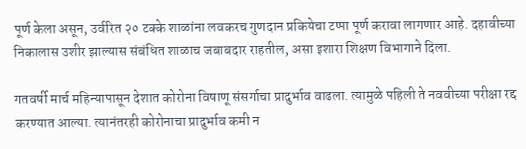पूर्ण केला असून, उर्वरित २० टक्के शाळांना लवकरच गुणदान प्रकियेचा टप्पा पूर्ण करावा लागणार आहे. दहावीच्या निकालास उशीर झाल्यास संबंधित शाळाच जबाबदार राहतील, असा इशारा शिक्षण विभागाने दिला.

गतवर्षी मार्च महिन्यापासून देशात कोरोना विषाणू संसर्गाचा प्रादुर्भाव वाढला. त्यामुळे पहिली ते नववीच्या परीक्षा रद्द करण्यात आल्या. त्यानंतरही कोरोनाचा प्रादुर्भाव कमी न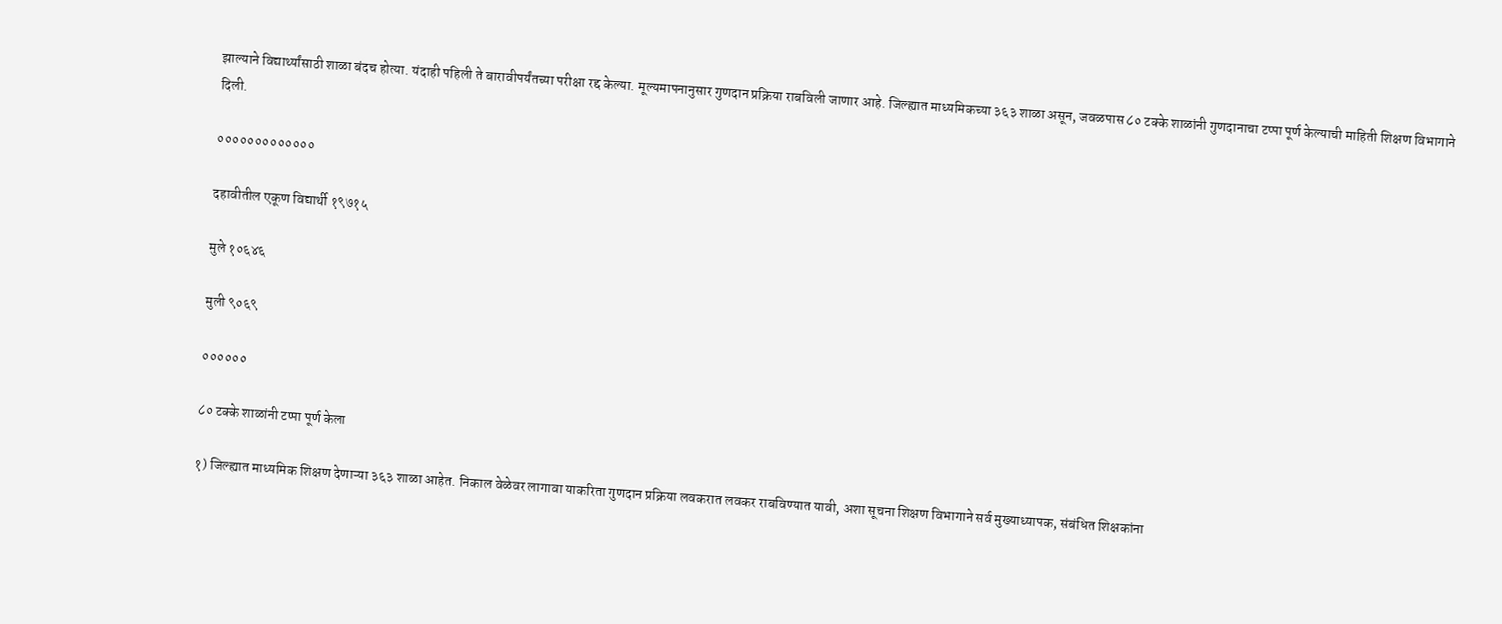झाल्याने विद्यार्थ्यांसाठी शाळा बंदच होत्या. यंदाही पहिली ते बारावीपर्यंतच्या परीक्षा रद्द केल्या. मूल्यमापनानुसार गुणदान प्रक्रिया राबविली जाणार आहे. जिल्ह्यात माध्यमिकच्या ३६३ शाळा असून, जवळपास ८० टक्के शाळांनी गुणदानाचा टप्पा पूर्ण केल्याची माहिती शिक्षण विभागाने दिली.

०००००००००००००

दहावीतील एकूण विद्यार्थी १९७१५

मुले १०६४६

मुली ९०६९

००००००

८० टक्के शाळांनी टप्पा पूर्ण केला

१) जिल्ह्यात माध्यमिक शिक्षण देणाऱ्या ३६३ शाळा आहेत. निकाल वेळेवर लागावा याकरिता गुणदान प्रक्रिया लवकरात लवकर राबविण्यात यावी, अशा सूचना शिक्षण विभागाने सर्व मुख्याध्यापक, संबंधित शिक्षकांना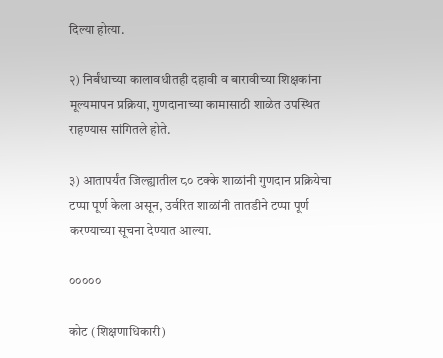दिल्या होत्या.

२) निर्बंधाच्या कालावधीतही दहावी व बारावीच्या शिक्षकांना मूल्यमापन प्रक्रिया, गुणदानाच्या कामासाठी शाळेत उपस्थित राहण्यास सांगितले होते.

३) आतापर्यंत जिल्ह्यातील ८० टक्के शाळांनी गुणदान प्रक्रियेचा टप्पा पूर्ण केला असून, उर्वरित शाळांनी तातडीने टप्पा पूर्ण करण्याच्या सूचना देण्यात आल्या.

०००००

कोट (शिक्षणाधिकारी)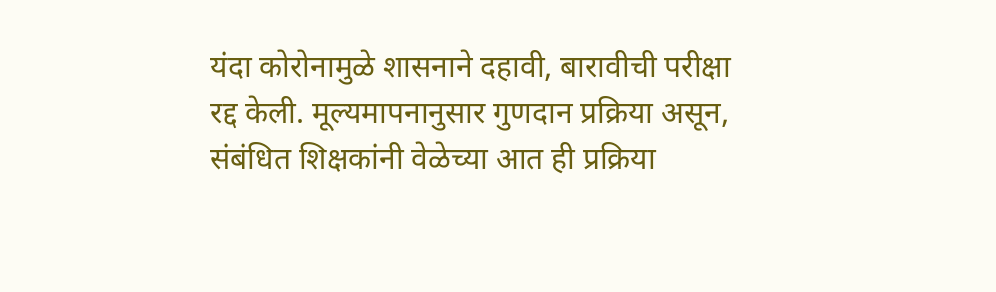यंदा कोरोनामुळे शासनाने दहावी, बारावीची परीक्षा रद्द केली. मूल्यमापनानुसार गुणदान प्रक्रिया असून, संबंधित शिक्षकांनी वेळेच्या आत ही प्रक्रिया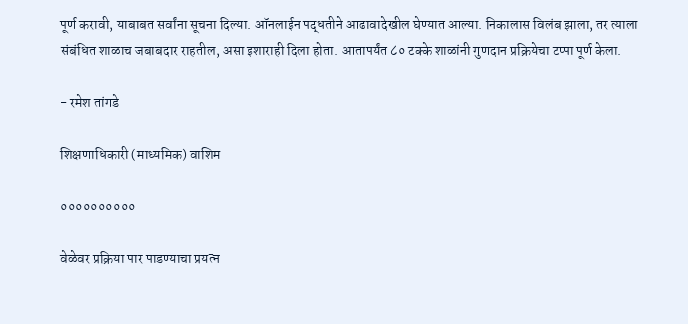पूर्ण करावी, याबाबत सर्वांना सूचना दिल्या. ऑनलाईन पद्धतीने आढावादेखील घेण्यात आल्या. निकालास विलंब झाला, तर त्याला संबंधित शाळाच जबाबदार राहतील, असा इशाराही दिला होता. आतापर्यंत ८० टक्के शाळांनी गुणदान प्रक्रियेचा टप्पा पूर्ण केला.

- रमेश तांगडे

शिक्षणाधिकारी (माध्यमिक) वाशिम

००००००००००

वेळेवर प्रक्रिया पार पाडण्याचा प्रयत्न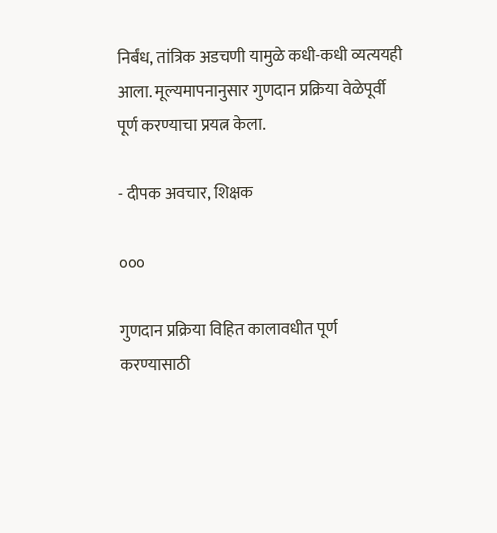निर्बंध, तांत्रिक अडचणी यामुळे कधी-कधी व्यत्ययही आला. मूल्यमापनानुसार गुणदान प्रक्रिया वेळेपूर्वी पूर्ण करण्याचा प्रयत्न केला.

- दीपक अवचार, शिक्षक

०००

गुणदान प्रक्रिया विहित कालावधीत पूर्ण करण्यासाठी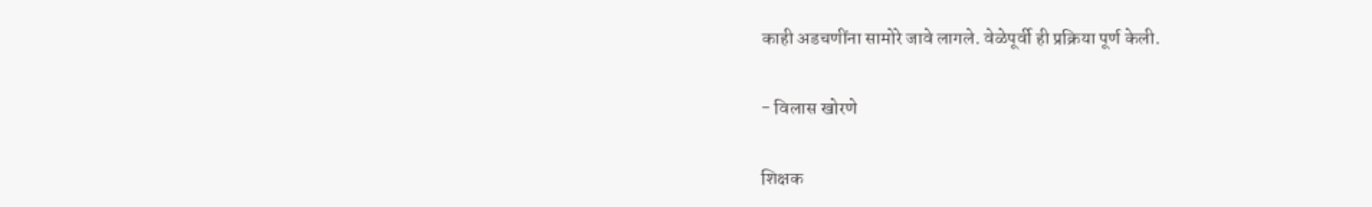काही अडचणींना सामोरे जावे लागले. वेळेपूर्वी ही प्रक्रिया पूर्ण केली.

- विलास खोरणे

शिक्षक